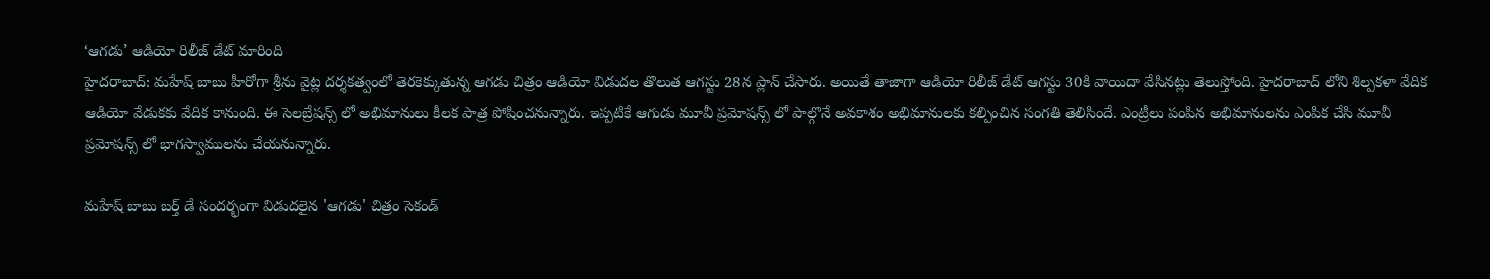‘ఆగడు’ ఆడియో రిలీజ్ డేట్ మారింది
హైదరాబాద్: మహేష్ బాబు హీరోగా శ్రీను వైట్ల దర్శకత్వంలో తెరకెక్కుతున్న ఆగడు చిత్రం ఆడియో విడుదల తొలుత ఆగస్టు 28న ప్లాన్ చేసారు. అయితే తాజాగా ఆడియో రిలీజ్ డేట్ ఆగస్టు 30కి వాయిదా వేసినట్లు తెలుస్తోంది. హైదరాబాద్ లోని శిల్పకళా వేదిక ఆడియో వేడుకకు వేదిక కానుంది. ఈ సెలబ్రేషన్స్ లో అభిమానులు కీలక పాత్ర పోషించనున్నారు. ఇప్పటికే ఆగుడు మూవీ ప్రమోషన్స్ లో పాల్గొనే అవకాశం అభిమానులకు కల్పించిన సంగతి తెలిసిందే. ఎంట్రీలు పంపిన అభిమానులను ఎంపిక చేసి మూవీ ప్రమోషన్స్ లో భాగస్వాములను చేయనున్నారు.

మహేష్ బాబు బర్త్ డే సందర్భంగా విడుదలైన 'ఆగడు' చిత్రం సెకండ్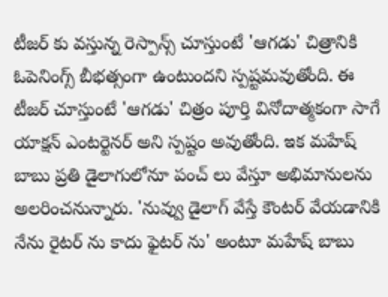టీజర్ కు వస్తున్న రెస్పాన్స్ చూస్తుంటే 'ఆగడు' చిత్రానికి ఓపెనింగ్స్ బీభత్సంగా ఉంటుందని స్పష్టమవుతోంది. ఈ టీజర్ చూస్తుంటే 'ఆగడు' చిత్రం పూర్తి వినోదాత్మకంగా సాగే యాక్షన్ ఎంటర్టెనర్ అని స్పష్టం అవుతోంది. ఇక మహేష్ బాబు ప్రతి డైలాగులోనూ పంచ్ లు వేస్తూ అభిమానులను అలరించనున్నారు. 'నువ్వు డైలాగ్ వేస్తే కౌంటర్ వేయడానికి నేను రైటర్ ను కాదు ఫైటర్ ను' అంటూ మహేష్ బాబు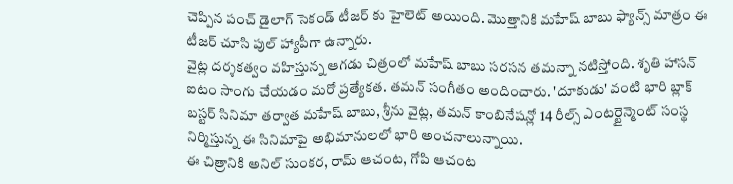చెప్పిన పంచ్ డైలాగ్ సెకండ్ టీజర్ కు హైలెట్ అయింది. మొత్తానికి మహేష్ బాబు ఫ్యాన్స్ మాత్రం ఈ టీజర్ చూసి పుల్ హ్యాపీగా ఉన్నారు.
వైట్ల దర్శకత్వం వహిస్తున్న ఆగడు చిత్రంలో మహేష్ బాబు సరసన తమన్నా నటిస్తోంది. శృతి హాసన్ ఐటం సాంగు చేయడం మరో ప్రత్యేకత. తమన్ సంగీతం అందించారు. 'దూకుడు' వంటి భారి బ్లాక్ బస్టర్ సినిమా తర్వాత మహేష్ బాబు, శ్రీను వైట్ల, తమన్ కాంబినేషన్లో 14 రీల్స్ ఎంటర్టైన్మెంట్ సంస్థ నిర్మిస్తున్న ఈ సినిమాపై అభిమానులలో భారి అంచనాలున్నాయి.
ఈ చిత్రానికి అనిల్ సుంకర, రామ్ ఆచంట, గోపి ఆచంట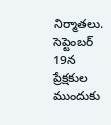నిర్మాతలు. సెప్టెంబర్ 19న ప్రేక్షకుల ముందుకు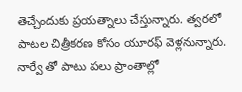తెచ్చేందుకు ప్రయత్నాలు చేస్తున్నారు. త్వరలో పాటల చిత్రీకరణ కోసం యూరఫ్ వెళ్లనున్నారు. నార్వే తో పాటు పలు ప్రాంతాల్లో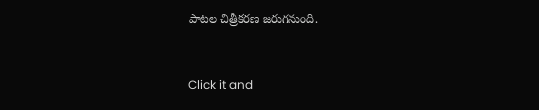పాటల చిత్రీకరణ జరుగనుంది.


Click it and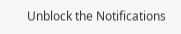Unblock the Notifications